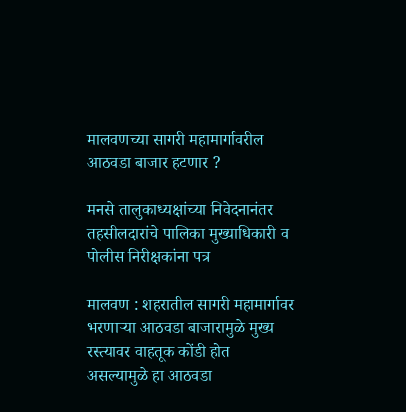मालवणच्या सागरी महामार्गावरील आठवडा बाजार हटणार ?

मनसे तालुकाध्यक्षांच्या निवेदनानंतर तहसीलदारांचे पालिका मुख्याधिकारी व पोलीस निरीक्षकांना पत्र

मालवण : शहरातील सागरी महामार्गावर भरणाऱ्या आठवडा बाजारामुळे मुख्य रस्त्यावर वाहतूक कोंडी होत असल्यामुळे हा आठवडा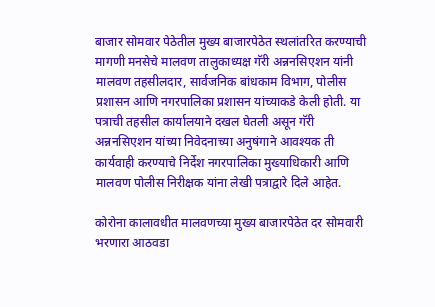बाजार सोमवार पेठेतील मुख्य बाजारपेठेत स्थलांतरित करण्याची मागणी मनसेचे मालवण तालुकाध्यक्ष गॅरी अन्ननसिएशन यांनी मालवण तहसीलदार, सार्वजनिक बांधकाम विभाग, पोलीस प्रशासन आणि नगरपालिका प्रशासन यांच्याकडे केली होती. या पत्राची तहसील कार्यालयाने दखल घेतली असून गॅरी अन्ननसिएशन यांच्या निवेदनाच्या अनुषंगाने आवश्यक ती कार्यवाही करण्याचे निर्देश नगरपालिका मुख्याधिकारी आणि मालवण पोलीस निरीक्षक यांना लेखी पत्राद्वारे दिले आहेत.

कोरोना कालावधीत मालवणच्या मुख्य बाजारपेठेत दर सोमवारी भरणारा आठवडा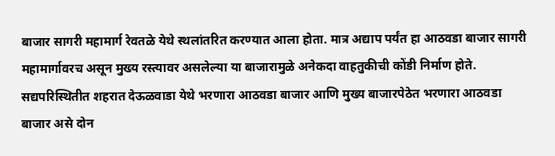बाजार सागरी महामार्ग रेवतळे येथे स्थलांतरित करण्यात आला होता. मात्र अद्याप पर्यंत हा आठवडा बाजार सागरी महामार्गावरच असून मुख्य रस्त्यावर असलेल्या या बाजारामुळे अनेकदा वाहतुकीची कोंडी निर्माण होते. सद्यपरिस्थितीत शहरात देऊळवाडा येथे भरणारा आठवडा बाजार आणि मुख्य बाजारपेठेत भरणारा आठवडा बाजार असे दोन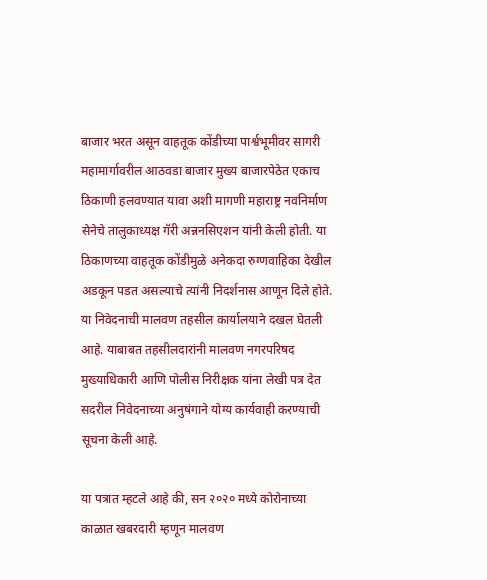बाजार भरत असून वाहतूक कोंडीच्या पार्श्वभूमीवर सागरी महामार्गावरील आठवडा बाजार मुख्य बाजारपेठेत एकाच ठिकाणी हलवण्यात यावा अशी मागणी महाराष्ट्र नवनिर्माण सेनेचे तालुकाध्यक्ष गॅरी अन्ननसिएशन यांनी केली होती. या ठिकाणच्या वाहतूक कोंडीमुळे अनेकदा रुग्णवाहिका देखील अडकून पडत असल्याचे त्यांनी निदर्शनास आणून दिले होते. या निवेदनाची मालवण तहसील कार्यालयाने दखल घेतली आहे. याबाबत तहसीलदारांनी मालवण नगरपरिषद मुख्याधिकारी आणि पोलीस निरीक्षक यांना लेखी पत्र देत सदरील निवेदनाच्या अनुषंगाने योग्य कार्यवाही करण्याची सूचना केली आहे.

या पत्रात म्हटले आहे की, सन २०२० मध्ये कोरोनाच्या काळात खबरदारी म्हणून मालवण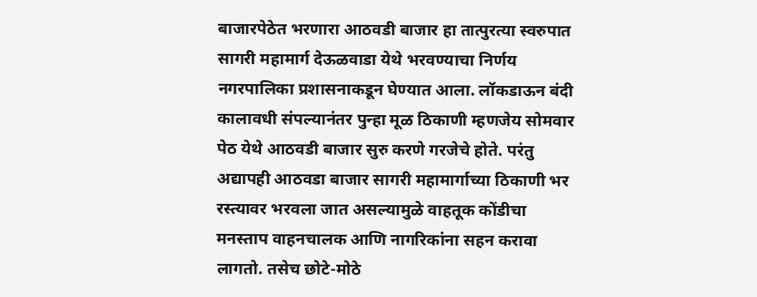बाजारपेठेत भरणारा आठवडी बाजार हा तात्पुरत्या स्वरुपात सागरी महामार्ग देऊळवाडा येथे भरवण्याचा निर्णय नगरपालिका प्रशासनाकडून घेण्यात आला. लॉकडाऊन बंदी कालावधी संपल्यानंतर पुन्हा मूळ ठिकाणी म्हणजेय सोमवार पेठ येथे आठवडी बाजार सुरु करणे गरजेचे होते. परंतु अद्यापही आठवडा बाजार सागरी महामार्गाच्या ठिकाणी भर रस्त्यावर भरवला जात असल्यामुळे वाहतूक कोंडीचा मनस्ताप वाहनचालक आणि नागरिकांना सहन करावा लागतो. तसेच छोटे-मोठे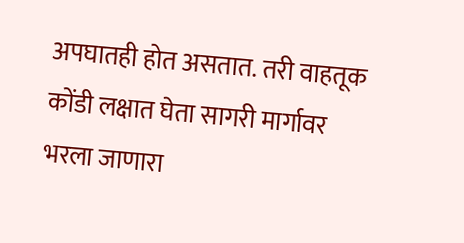अपघातही होत असतात. तरी वाहतूक कोंडी लक्षात घेता सागरी मार्गावर भरला जाणारा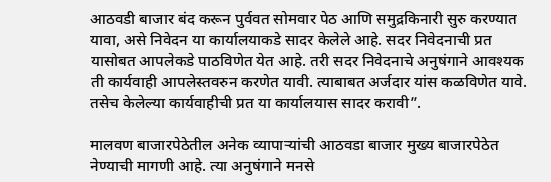आठवडी बाजार बंद करून पुर्ववत सोमवार पेठ आणि समुद्रकिनारी सुरु करण्यात यावा, असे निवेदन या कार्यालयाकडे सादर केलेले आहे. सदर निवेदनाची प्रत यासोबत आपलेकडे पाठविणेत येत आहे. तरी सदर निवेदनाचे अनुषंगाने आवश्यक ती कार्यवाही आपलेस्तवरुन करणेत यावी. त्याबाबत अर्जदार यांस कळविणेत यावे. तसेच केलेल्या कार्यवाहीची प्रत या कार्यालयास सादर करावी”.

मालवण बाजारपेठेतील अनेक व्यापाऱ्यांची आठवडा बाजार मुख्य बाजारपेठेत नेण्याची मागणी आहे. त्या अनुषंगाने मनसे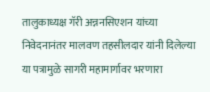तालुकाध्यक्ष गॅरी अन्ननसिएशन यांच्या निवेदनानंतर मालवण तहसीलदार यांनी दिलेल्या या पत्रामुळे सागरी महामार्गावर भरणारा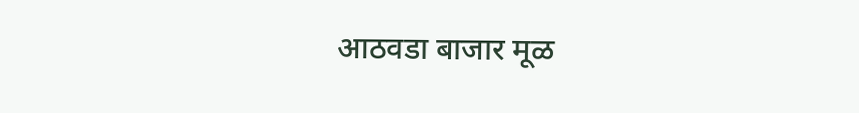आठवडा बाजार मूळ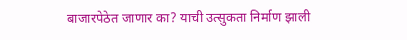बाजारपेठेत जाणार का? याची उत्सुकता निर्माण झाली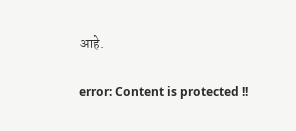आहे.

error: Content is protected !!